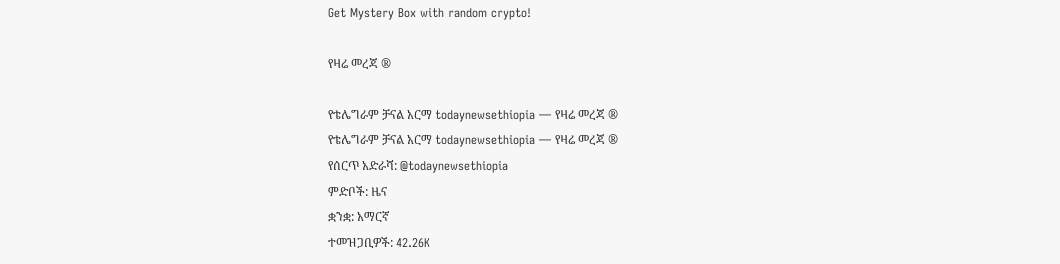Get Mystery Box with random crypto!

የዛሬ መረጃ ®

የቴሌግራም ቻናል አርማ todaynewsethiopia — የዛሬ መረጃ ®
የቴሌግራም ቻናል አርማ todaynewsethiopia — የዛሬ መረጃ ®
የሰርጥ አድራሻ: @todaynewsethiopia
ምድቦች: ዜና
ቋንቋ: አማርኛ
ተመዝጋቢዎች: 42.26K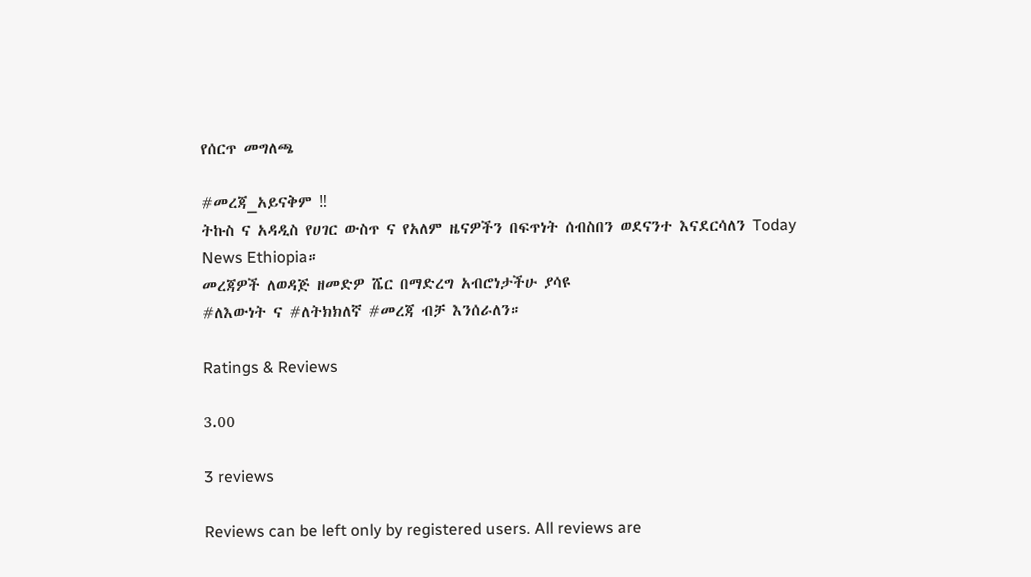የሰርጥ መግለጫ

#መረጃ_አይናቅም ‼
ትኩስ ና አዳዲስ የሀገር ውስጥ ና የአለም ዜናዎችን በፍጥነት ሰብስበን ወደናንተ እናደርሳለን Today News Ethiopia።
መረጃዎች ለወዳጅ ዘመድዎ ሼር በማድረግ አብሮነታችሁ ያሳዩ
#ለእውነት ና #ለትክክለኛ #መረጃ ብቻ እንሰራለን።

Ratings & Reviews

3.00

3 reviews

Reviews can be left only by registered users. All reviews are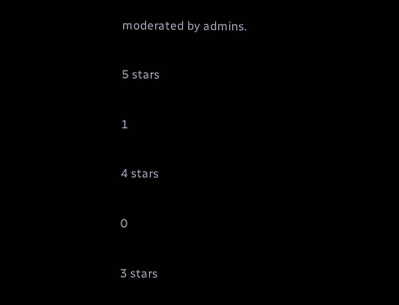moderated by admins.

5 stars

1

4 stars

0

3 stars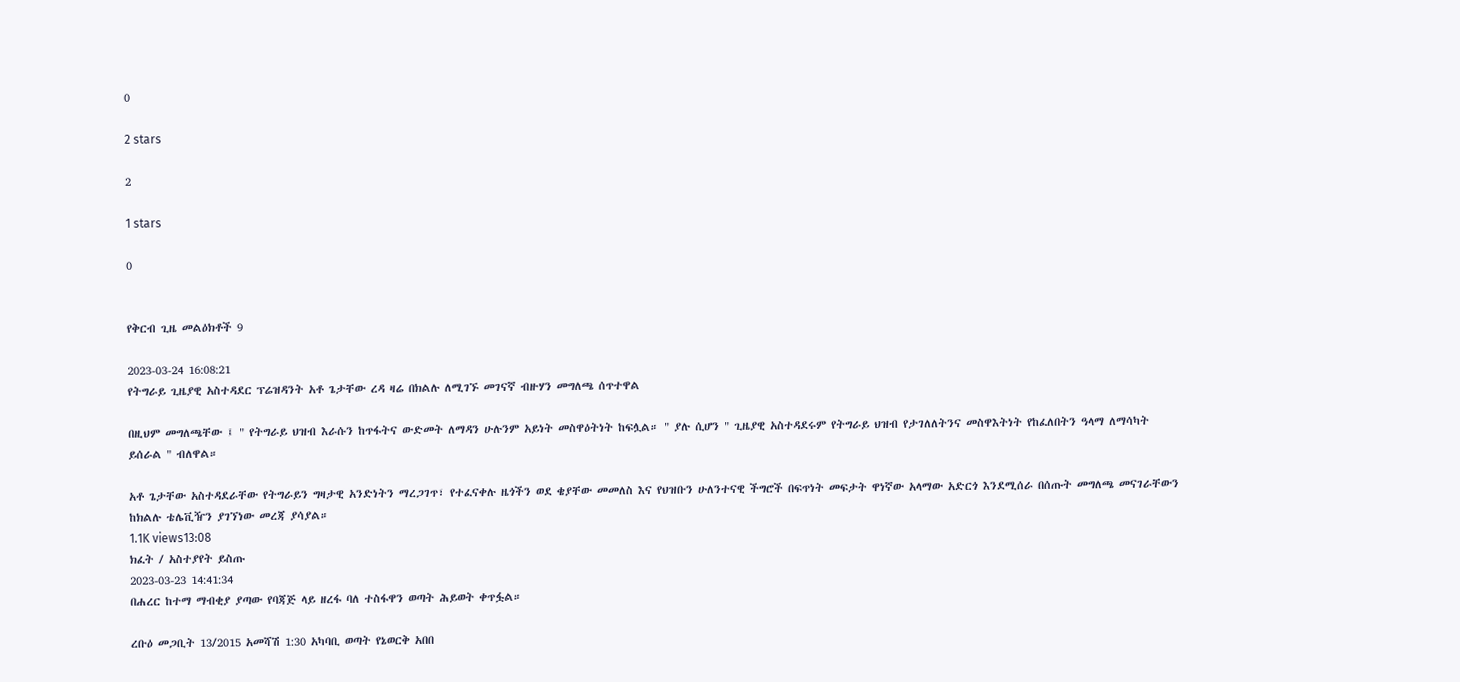0

2 stars

2

1 stars

0


የቅርብ ጊዜ መልዕክቶች 9

2023-03-24 16:08:21
የትግራይ ጊዜያዊ አስተዳደር ፕሬዝዳንት አቶ ጌታቸው ረዳ ዛሬ በክልሉ ለሚገኙ መገናኛ ብዙሃን መግለጫ ሰጥተዋል

በዚህም መግለጫቸው ፤ " የትግራይ ህዝብ እራሱን ከጥፋትና ውድመት ለማዳን ሁሉንም አይነት መስዋዕትነት ከፍሏል። " ያሉ ሲሆን " ጊዜያዊ አስተዳደሩም የትግራይ ህዝብ የታገለለትንና መስዋእትነት የከፈለበትን ዓላማ ለማሳካት ይሰራል " ብለዋል።

አቶ ጌታቸው አስተዳደራቸው የትግራይን ግዛታዊ አንድነትን ማረጋገጥ፣ የተፈናቀሉ ዜጎችን ወደ ቄያቸው መመለስ እና የህዝቡን ሁለንተናዊ ችግሮች በፍጥነት መፍታት ዋነኛው አላማው አድርጎ እንደሚሰራ በሰጡት መግለጫ መናገራቸውን ከክልሉ ቴሌቪዥን ያገኘነው መረጃ ያሳያል።
1.1K views13:08
ክፈት / አስተያየት ይስጡ
2023-03-23 14:41:34
በሐረር ከተማ ማብቂያ ያጣው የባጃጅ ላይ ዘረፋ ባለ ተስፋዋን ወጣት ሕይወት ቀጥፏል።

ረቡዕ መጋቢት 13/2015 አመሻሽ 1:30 አካባቢ ወጣት የኔወርቅ አበበ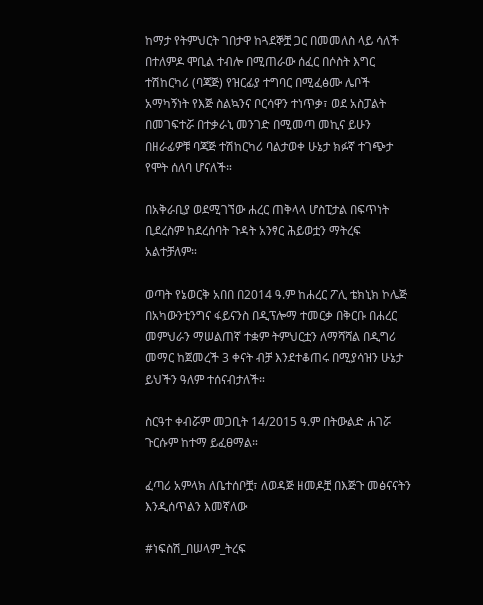ከማታ የትምህርት ገበታዋ ከጓደኞቿ ጋር በመመለስ ላይ ሳለች በተለምዶ ሞቢል ተብሎ በሚጠራው ሰፈር በሶስት እግር ተሽከርካሪ (ባጃጅ) የዝርፊያ ተግባር በሚፈፅሙ ሌቦች አማካኝነት የእጅ ስልኳንና ቦርሳዋን ተነጥቃ፣ ወደ አስፓልት በመገፍተሯ በተቃራኒ መንገድ በሚመጣ መኪና ይሁን በዘራፊዎቹ ባጃጅ ተሽከርካሪ ባልታወቀ ሁኔታ ክፉኛ ተገጭታ የሞት ሰለባ ሆናለች።

በአቅራቢያ ወደሚገኘው ሐረር ጠቅላላ ሆስፒታል በፍጥነት ቢደረስም ከደረሰባት ጉዳት አንፃር ሕይወቷን ማትረፍ አልተቻለም።

ወጣት የኔወርቅ አበበ በ2014 ዓ.ም ከሐረር ፖሊ ቴክኒክ ኮሌጅ በአካውንቲንግና ፋይናንስ በዲፕሎማ ተመርቃ በቅርቡ በሐረር መምህራን ማሠልጠኛ ተቋም ትምህርቷን ለማሻሻል በዲግሪ መማር ከጀመረች 3 ቀናት ብቻ እንደተቆጠሩ በሚያሳዝን ሁኔታ ይህችን ዓለም ተሰናብታለች።

ስርዓተ ቀብሯም መጋቢት 14/2015 ዓ.ም በትውልድ ሐገሯ ጉርሱም ከተማ ይፈፀማል።

ፈጣሪ አምላክ ለቤተሰቦቿ፣ ለወዳጅ ዘመዶቿ በእጅጉ መፅናናትን እንዲሰጥልን እመኛለው

#ነፍስሽ_በሠላም_ትረፍ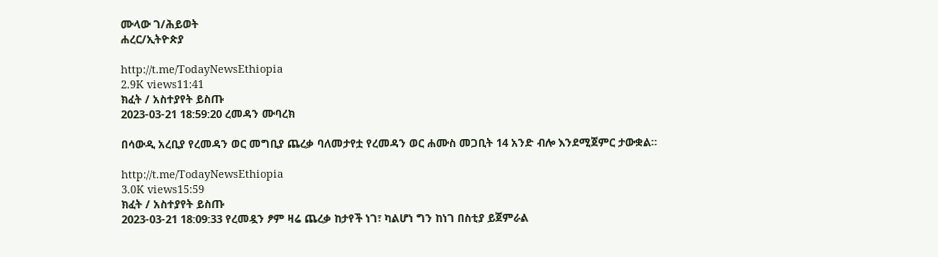ሙላው ገ/ሕይወት
ሐረር/ኢትዮጵያ

http://t.me/TodayNewsEthiopia
2.9K views11:41
ክፈት / አስተያየት ይስጡ
2023-03-21 18:59:20 ረመዳን ሙባረክ

በሳውዲ አረቢያ የረመዳን ወር መግቢያ ጨረቃ ባለመታየቷ የረመዳን ወር ሐሙስ መጋቢት 14 አንድ ብሎ እንደሚጀምር ታውቋል።

http://t.me/TodayNewsEthiopia
3.0K views15:59
ክፈት / አስተያየት ይስጡ
2023-03-21 18:09:33 የረመዷን ፆም ዛሬ ጨረቃ ከታየች ነገ፣ ካልሆነ ግን ከነገ በስቲያ ይጀምራል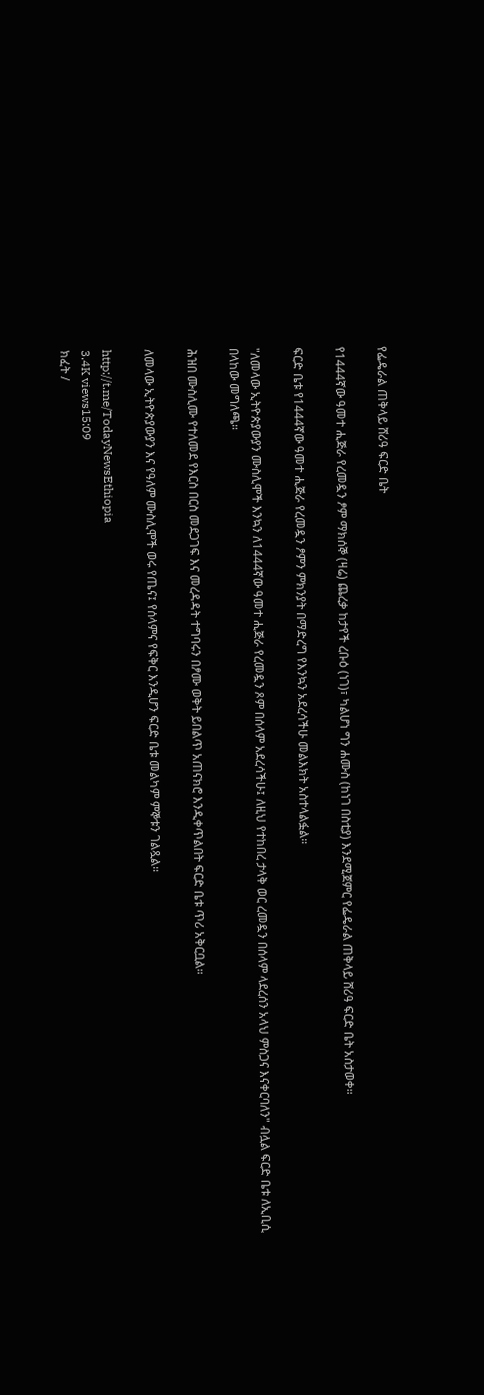የፌዴራል ጠቅላይ ሸሪዓ ፍርድ ቤት

የ1444ኛው ዓመተ ሒጅራ የረመዷን ፆም ማክሰኞ (ዛሬ) ጨረቃ ከታየች ረቡዕ (ነገ)፣ ካልሆነ ግን ሐሙስ (ከነገ በስቲያ) እንደሚጀምር የፌዴራል ጠቅላይ ሸሪዓ ፍርድ ቤት አስታወቀ።

ፍርድ ቤቱ የ1444ኛው ዓመተ ሒጅራ የረመዷን ፆምን ምክንያት በማድረግ የእንኳን አደረሳችሁ መልእክት አስተላልፏል።

"ለመላው ኢትዮጵያውያን ሙስሊሞች እንኳን ለ1444ኛው ዓመተ ሒጅራ የረመዷን ጾም በሰላም አደረሳችሁ፤ ለዚህ የተከበረ ታላቅ ወር ረመዷን በሰላም ላደረሰን አላህ ምስጋና እናቀርባለን" ብሏል ፍርድ ቤቱ ለኢቢሲ በላከው መግለጫ።

ሕዝበ ሙስሊሙ የተለመደ የእርስ በርስ መደጋገፍ እና መረዳዳት ተግባሩን በፆሙ ወቅት ይበልጥ አጠናክሮ እንዲቀጥልበት ፍርድ ቤቱ ጥሪ አቅርቧል።

ለመላው ኢትዮጵያውያን እና የዓለም ሙስሊሞች ወሩ የጤና፤ የሰላምና የፍቅር እንዲሆን ፍርድ ቤቱ መልካም ምኞቱን ገልጿል።

http://t.me/TodayNewsEthiopia
3.4K views15:09
ክፈት /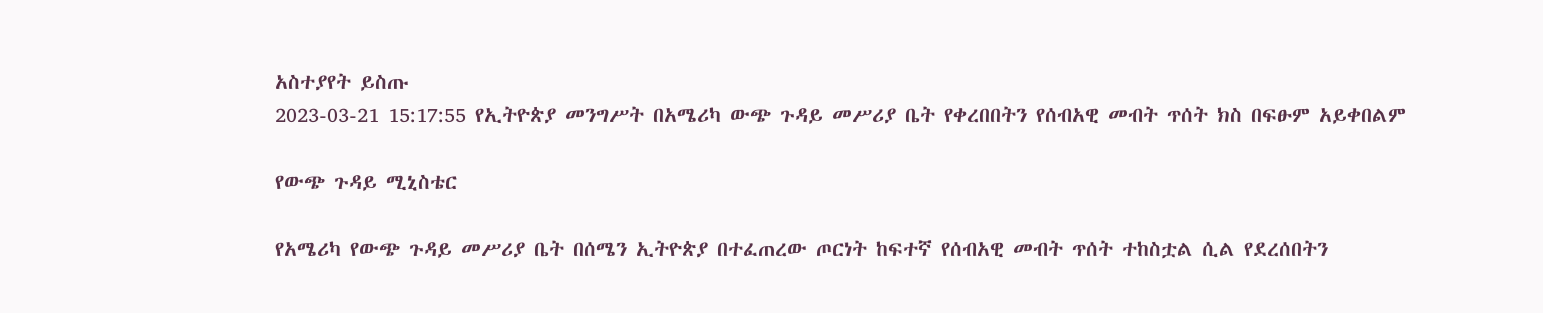አስተያየት ይስጡ
2023-03-21 15:17:55 የኢትዮጵያ መንግሥት በአሜሪካ ውጭ ጉዳይ መሥሪያ ቤት የቀረበበትን የሰብአዊ መብት ጥሰት ክስ በፍፁም አይቀበልም

የውጭ ጉዳይ ሚኒስቴር

የአሜሪካ የውጭ ጉዳይ መሥሪያ ቤት በሰሜን ኢትዮጵያ በተፈጠረው ጦርነት ከፍተኛ የሰብአዊ መብት ጥሰት ተከስቷል ሲል የደረሰበትን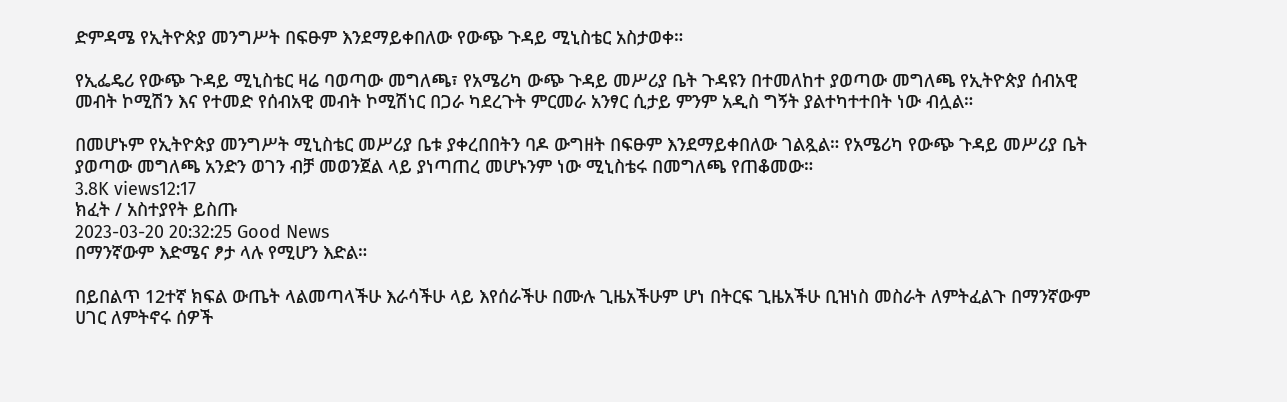ድምዳሜ የኢትዮጵያ መንግሥት በፍፁም እንደማይቀበለው የውጭ ጉዳይ ሚኒስቴር አስታወቀ።

የኢፌዴሪ የውጭ ጉዳይ ሚኒስቴር ዛሬ ባወጣው መግለጫ፣ የአሜሪካ ውጭ ጉዳይ መሥሪያ ቤት ጉዳዩን በተመለከተ ያወጣው መግለጫ የኢትዮጵያ ሰብአዊ መብት ኮሚሽን እና የተመድ የሰብአዊ መብት ኮሚሽነር በጋራ ካደረጉት ምርመራ አንፃር ሲታይ ምንም አዲስ ግኝት ያልተካተተበት ነው ብሏል።

በመሆኑም የኢትዮጵያ መንግሥት ሚኒስቴር መሥሪያ ቤቱ ያቀረበበትን ባዶ ውግዘት በፍፁም እንደማይቀበለው ገልጿል። የአሜሪካ የውጭ ጉዳይ መሥሪያ ቤት ያወጣው መግለጫ አንድን ወገን ብቻ መወንጀል ላይ ያነጣጠረ መሆኑንም ነው ሚኒስቴሩ በመግለጫ የጠቆመው።
3.8K views12:17
ክፈት / አስተያየት ይስጡ
2023-03-20 20:32:25 Good News
በማንኛውም እድሜና ፆታ ላሉ የሚሆን እድል።

በይበልጥ 12ተኛ ክፍል ውጤት ላልመጣላችሁ እራሳችሁ ላይ እየሰራችሁ በሙሉ ጊዜአችሁም ሆነ በትርፍ ጊዜአችሁ ቢዝነስ መስራት ለምትፈልጉ በማንኛውም ሀገር ለምትኖሩ ሰዎች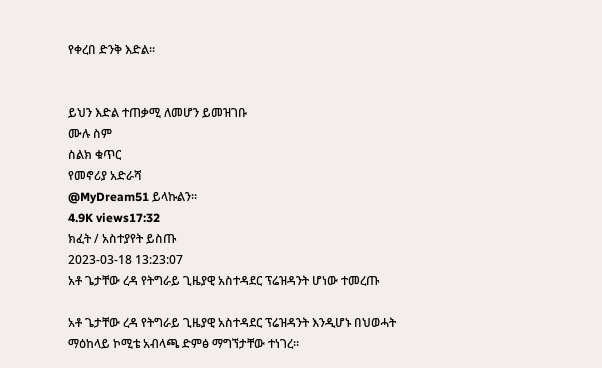የቀረበ ድንቅ እድል።


ይህን እድል ተጠቃሚ ለመሆን ይመዝገቡ
ሙሉ ስም
ስልክ ቁጥር
የመኖሪያ አድራሻ
@MyDream51 ይላኩልን።
4.9K views17:32
ክፈት / አስተያየት ይስጡ
2023-03-18 13:23:07
አቶ ጌታቸው ረዳ የትግራይ ጊዜያዊ አስተዳደር ፕሬዝዳንት ሆነው ተመረጡ

አቶ ጌታቸው ረዳ የትግራይ ጊዜያዊ አስተዳደር ፕሬዝዳንት እንዲሆኑ በህወሓት ማዕከላይ ኮሚቴ አብላጫ ድምፅ ማግኘታቸው ተነገረ።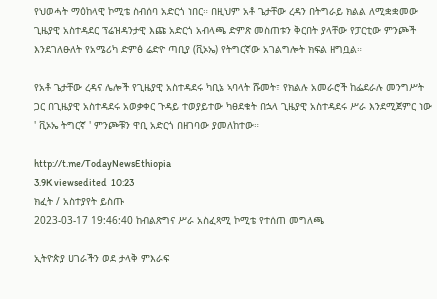የህወሓት ማዕከላዊ ኮሚቴ ስብሰባ አድርጎ ነበር። በዚህም አቶ ጌታቸው ረዳን በትግራይ ክልል ለሚቋቋመው ጊዜያዊ አስተዳደር ፕሬዝዳንታዊ እጩ አድርጎ አብላጫ ድምጽ መስጠቱን ቅርበት ያላቸው የፓርቲው ምንጮች እንደገለፁለት የአሜሪካ ድምፅ ሬድዮ ጣቢያ (ቪኦኤ) የትግርኛው አገልግሎት ክፍል ዘግቧል።

የአቶ ጌታቸው ረዳና ሌሎች የጊዜያዊ አስተዳደሩ ካቢኔ ኣባላት ሹመት፣ የክልሉ አመራሮች ከፌደራሉ መንግሥት ጋር በጊዜያዊ አስተዳደሩ አወቃቀር ጉዳይ ተወያይተው ካፀደቁት በኋላ ጊዜያዊ አስተዳደሩ ሥራ እንደሚጀምር ነው ' ቪኦኤ ትግርኛ ' ምንጮቹን ዋቢ አድርጎ በዘገባው ያመለከተው።

http://t.me/TodayNewsEthiopia
3.9K viewsedited  10:23
ክፈት / አስተያየት ይስጡ
2023-03-17 19:46:40 ከብልጽግና ሥራ አስፈጻሚ ኮሚቴ የተሰጠ መግለጫ

ኢትዮጵያ ሀገራችን ወደ ታላቅ ምእራፍ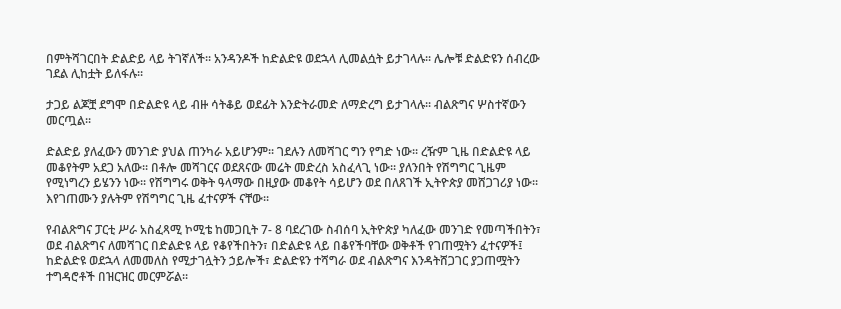በምትሻገርበት ድልድይ ላይ ትገኛለች፡፡ አንዳንዶች ከድልድዩ ወደኋላ ሊመልሷት ይታገላሉ፡፡ ሌሎቹ ድልድዩን ሰብረው ገደል ሊከቷት ይለፋሉ፡፡

ታጋይ ልጆቿ ደግሞ በድልድዩ ላይ ብዙ ሳትቆይ ወደፊት እንድትራመድ ለማድረግ ይታገላሉ፡፡ ብልጽግና ሦስተኛውን መርጧል፡፡

ድልድይ ያለፈውን መንገድ ያህል ጠንካራ አይሆንም፡፡ ገደሉን ለመሻገር ግን የግድ ነው፡፡ ረዥም ጊዜ በድልድዩ ላይ መቆየትም አደጋ አለው፡፡ በቶሎ መሻገርና ወደጸናው መሬት መድረስ አስፈላጊ ነው፡፡ ያለንበት የሽግግር ጊዜም የሚነግረን ይሄንን ነው፡፡ የሽግግሩ ወቅት ዓላማው በዚያው መቆየት ሳይሆን ወደ በለጸገች ኢትዮጵያ መሸጋገሪያ ነው፡፡ እየገጠሙን ያሉትም የሽግግር ጊዜ ፈተናዎች ናቸው፡፡

የብልጽግና ፓርቲ ሥራ አስፈጻሚ ኮሚቴ ከመጋቢት 7- 8 ባደረገው ስብሰባ ኢትዮጵያ ካለፈው መንገድ የመጣችበትን፣ ወደ ብልጽግና ለመሻገር በድልድዩ ላይ የቆየችበትን፣ በድልድዩ ላይ በቆየችባቸው ወቅቶች የገጠሟትን ፈተናዎች፤ ከድልድዩ ወደኋላ ለመመለስ የሚታገሏትን ኃይሎች፣ ድልድዩን ተሻግራ ወደ ብልጽግና እንዳትሸጋገር ያጋጠሟትን ተግዳሮቶች በዝርዝር መርምሯል፡፡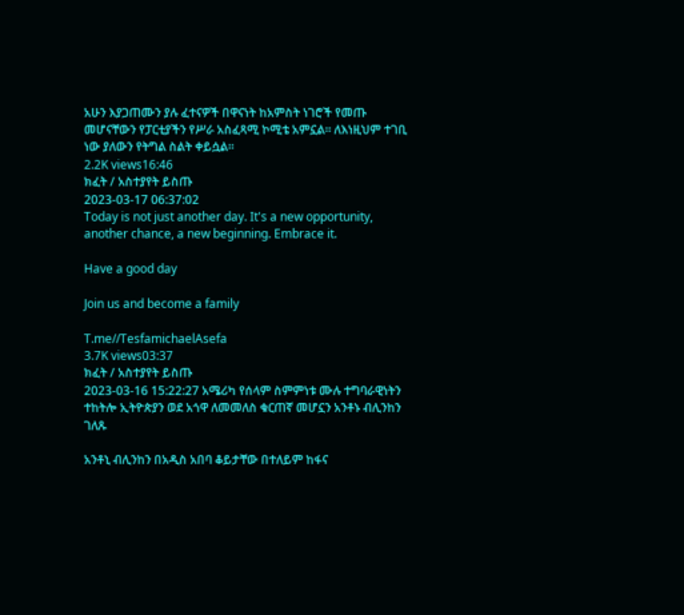አሁን እያጋጠሙን ያሉ ፈተናዎች በዋናነት ከአምስት ነገሮች የመጡ መሆናቸውን የፓርቲያችን የሥራ አስፈጻሚ ኮሚቴ አምኗል፡፡ ለእነዚህም ተገቢ ነው ያለውን የትግል ስልት ቀይሷል፡፡
2.2K views16:46
ክፈት / አስተያየት ይስጡ
2023-03-17 06:37:02
Today is not just another day. It's a new opportunity, another chance, a new beginning. Embrace it.

Have a good day

Join us and become a family

T.me//TesfamichaelAsefa
3.7K views03:37
ክፈት / አስተያየት ይስጡ
2023-03-16 15:22:27 አሜሪካ የሰላም ስምምነቱ ሙሉ ተግባራዊነትን ተከትሎ ኢትዮጵያን ወደ አጎዋ ለመመለስ ቁርጠኛ መሆኗን አንቶኑ ብሊንከን ገለጹ

አንቶኒ ብሊንከን በአዲስ አበባ ቆይታቸው በተለይም ከፋና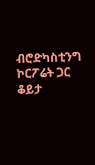ብሮድካስቲንግ ኮርፖሬት ጋር ቆይታ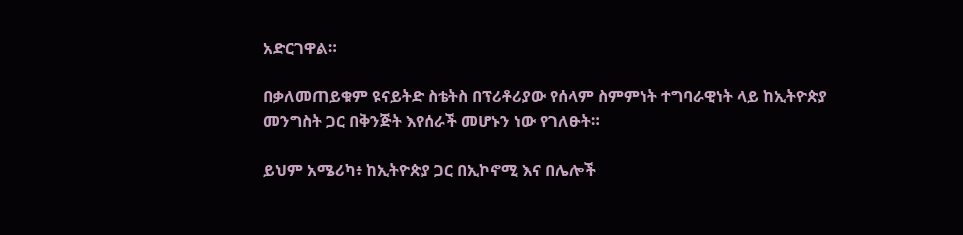አድርገዋል።

በቃለመጠይቁም ዩናይትድ ስቴትስ በፕሪቶሪያው የሰላም ስምምነት ተግባራዊነት ላይ ከኢትዮጵያ መንግስት ጋር በቅንጅት እየሰራች መሆኑን ነው የገለፁት።

ይህም አሜሪካ፥ ከኢትዮጵያ ጋር በኢኮኖሚ እና በሌሎች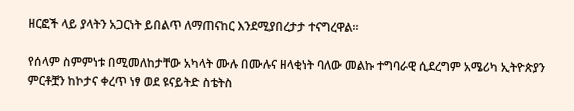ዘርፎች ላይ ያላትን አጋርነት ይበልጥ ለማጠናከር እንደሚያበረታታ ተናግረዋል።

የሰላም ስምምነቱ በሚመለከታቸው አካላት ሙሉ በሙሉና ዘላቂነት ባለው መልኩ ተግባራዊ ሲደረግም አሜሪካ ኢትዮጵያን ምርቶቿን ከኮታና ቀረጥ ነፃ ወደ ዩናይትድ ስቴትስ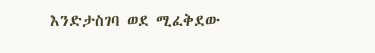እንድታስገባ ወደ ሚፈቅደው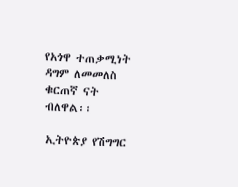የአጎዋ ተጠቃሚነት ዳግም ለመመለስ ቁርጠኛ ናት ብለዋል፡፡

ኢትዮጵያ የሽግግር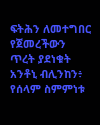ፍትሕን ለመተግበር የጀመረችውን ጥረት ያደነቁት አንቶኒ ብሊንከን፥ የሰላም ስምምነቱ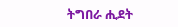ትግበራ ሒደት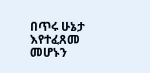በጥሩ ሁኔታ እየተፈጸመ መሆኑን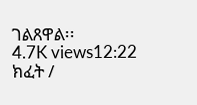ገልጸዋል፡፡
4.7K views12:22
ክፈት /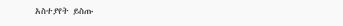አስተያየት ይስጡ